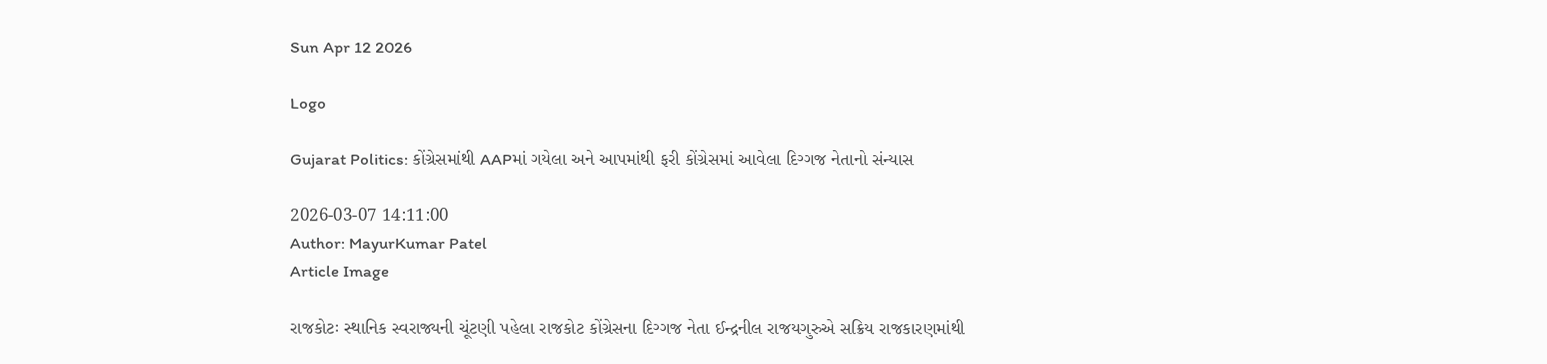Sun Apr 12 2026

Logo

Gujarat Politics: કોંગ્રેસમાંથી AAPમાં ગયેલા અને આપમાંથી ફરી કોંગ્રેસમાં આવેલા દિગ્ગજ નેતાનો સંન્યાસ

2026-03-07 14:11:00
Author: MayurKumar Patel
Article Image

રાજકોટઃ સ્થાનિક સ્વરાજ્યની ચૂંટણી પહેલા રાજકોટ કોંગ્રેસના દિગ્ગજ નેતા ઈન્દ્રનીલ રાજયગુરુએ સક્રિય રાજકારણમાંથી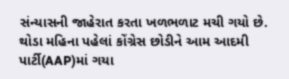સંન્યાસની જાહેરાત કરતા ખળભળાટ મચી ગયો છે. થોડા મહિના પહેલાં કોંગ્રેસ છોડીને આમ આદમી પાર્ટી(AAP)માં ગયા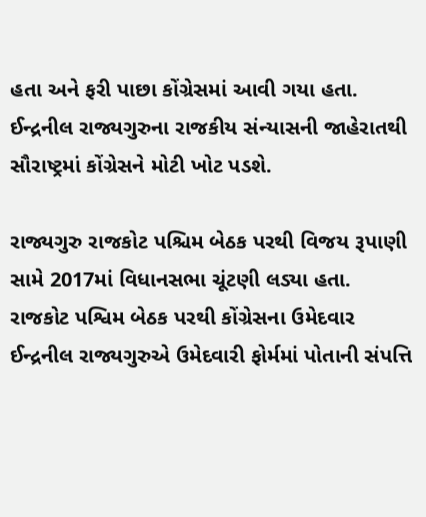હતા અને ફરી પાછા કોંગ્રેસમાં આવી ગયા હતા. ઈન્દ્રનીલ રાજ્યગુરુના રાજકીય સંન્યાસની જાહેરાતથી સૌરાષ્ટ્રમાં કોંગ્રેસને મોટી ખોટ પડશે.

રાજ્યગુરુ રાજકોટ પશ્ચિમ બેઠક પરથી વિજય રૂપાણી સામે 2017માં વિધાનસભા ચૂંટણી લડ્યા હતા. રાજકોટ પશ્વિમ બેઠક પરથી કોંગ્રેસના ઉમેદવાર ઈન્દ્રનીલ રાજ્યગુરુએ ઉમેદવારી ફોર્મમાં પોતાની સંપત્તિ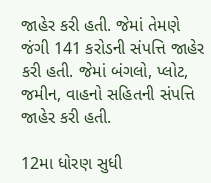જાહેર કરી હતી. જેમાં તેમણે જંગી 141 કરોડની સંપત્તિ જાહેર કરી હતી. જેમાં બંગલો, પ્લોટ, જમીન, વાહનો સહિતની સંપત્તિ જાહેર કરી હતી.

12મા ધોરણ સુધી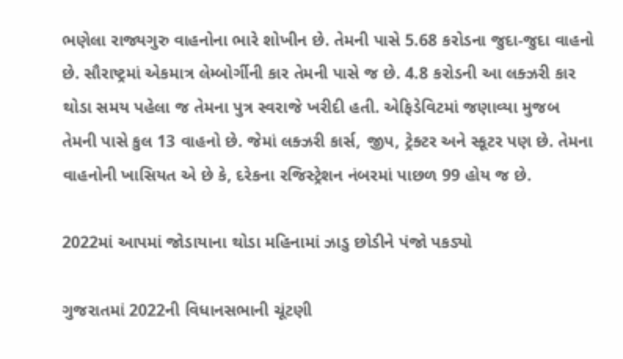ભણેલા રાજ્યગુરુ વાહનોના ભારે શોખીન છે. તેમની પાસે 5.68 કરોડના જુદા-જુદા વાહનો છે. સૌરાષ્ટ્રમાં એકમાત્ર લેમ્બોર્ગીની કાર તેમની પાસે જ છે. 4.8 કરોડની આ લક્ઝરી કાર થોડા સમય પહેલા જ તેમના પુત્ર સ્વરાજે ખરીદી હતી. એફિડેવિટમાં જણાવ્યા મુજબ તેમની પાસે કુલ 13 વાહનો છે. જેમાં લક્ઝરી કાર્સ, જીપ, ટ્રેક્ટર અને સ્કૂટર પણ છે. તેમના વાહનોની ખાસિયત એ છે કે, દરેકના રજિસ્ટ્રેશન નંબરમાં પાછળ 99 હોય જ છે.

2022માં આપમાં જોડાયાના થોડા મહિનામાં ઝાડુ છોડીને પંજો પકડ્યો

ગુજરાતમાં 2022ની વિધાનસભાની ચૂંટણી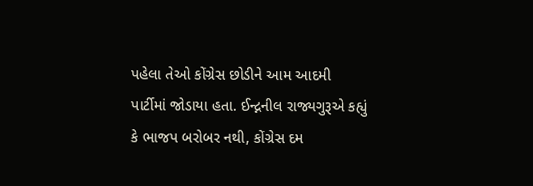પહેલા તેઓ કોંગ્રેસ છોડીને આમ આદમી પાર્ટીમાં જોડાયા હતા. ઈન્દ્નનીલ રાજ્યગુરૂએ કહ્યું કે ભાજપ બરોબર નથી, કોંગ્રેસ દમ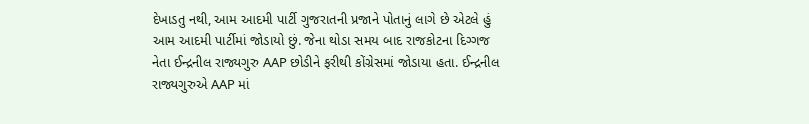દેખાડતુ નથી, આમ આદમી પાર્ટી ગુજરાતની પ્રજાને પોતાનું લાગે છે એટલે હું આમ આદમી પાર્ટીમાં જોડાયો છું. જેના થોડા સમય બાદ રાજકોટના દિગ્ગજ નેતા ઈન્દ્રનીલ રાજ્યગુરુ AAP છોડીને ફરીથી કોંગ્રેસમાં જોડાયા હતા. ઈન્દ્રનીલ રાજ્યગુરુએ AAP માં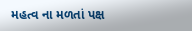મહત્વ ના મળતાં પક્ષ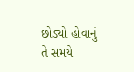છોડ્યો હોવાનું તે સમયે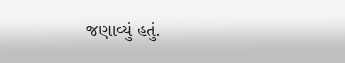જણાવ્યું હતું.